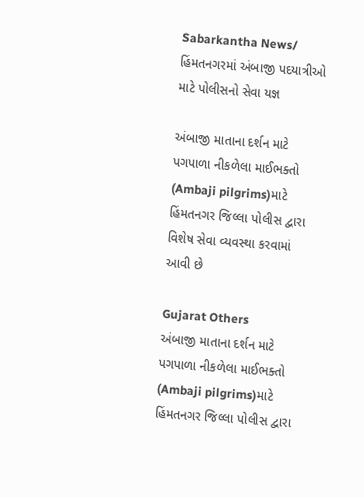Sabarkantha News/ હિંમતનગરમાં અંબાજી પદયાત્રીઓ માટે પોલીસનો સેવા યજ્ઞ

અંબાજી માતાના દર્શન માટે પગપાળા નીકળેલા માઈભક્તો (Ambaji pilgrims)માટે હિંમતનગર જિલ્લા પોલીસ દ્વારા વિશેષ સેવા વ્યવસ્થા કરવામાં આવી છે

Gujarat Others
અંબાજી માતાના દર્શન માટે પગપાળા નીકળેલા માઈભક્તો (Ambaji pilgrims)માટે હિંમતનગર જિલ્લા પોલીસ દ્વારા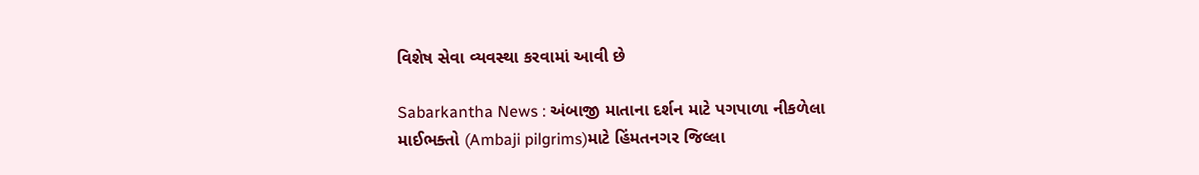વિશેષ સેવા વ્યવસ્થા કરવામાં આવી છે

Sabarkantha News : અંબાજી માતાના દર્શન માટે પગપાળા નીકળેલા માઈભક્તો (Ambaji pilgrims)માટે હિંમતનગર જિલ્લા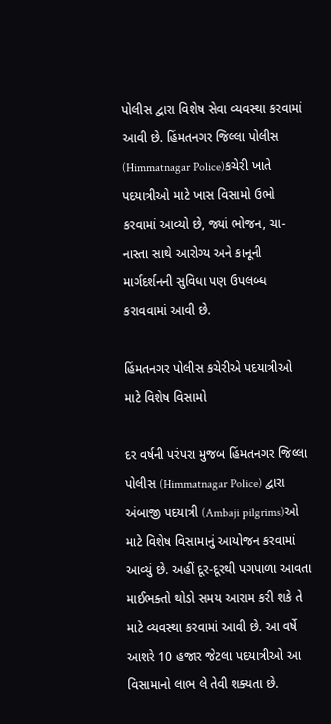પોલીસ દ્વારા વિશેષ સેવા વ્યવસ્થા કરવામાં આવી છે. હિંમતનગર જિલ્લા પોલીસ (Himmatnagar Police)કચેરી ખાતે પદયાત્રીઓ માટે ખાસ વિસામો ઉભો કરવામાં આવ્યો છે, જ્યાં ભોજન, ચા-નાસ્તા સાથે આરોગ્ય અને કાનૂની માર્ગદર્શનની સુવિધા પણ ઉપલબ્ધ કરાવવામાં આવી છે.

હિંમતનગર પોલીસ કચેરીએ પદયાત્રીઓ માટે વિશેષ વિસામો

દર વર્ષની પરંપરા મુજબ હિંમતનગર જિલ્લા પોલીસ (Himmatnagar Police) દ્વારા અંબાજી પદયાત્રી (Ambaji pilgrims)ઓ માટે વિશેષ વિસામાનું આયોજન કરવામાં આવ્યું છે. અહીં દૂર-દૂરથી પગપાળા આવતા માઈભક્તો થોડો સમય આરામ કરી શકે તે માટે વ્યવસ્થા કરવામાં આવી છે. આ વર્ષે આશરે 10 હજાર જેટલા પદયાત્રીઓ આ વિસામાનો લાભ લે તેવી શક્યતા છે.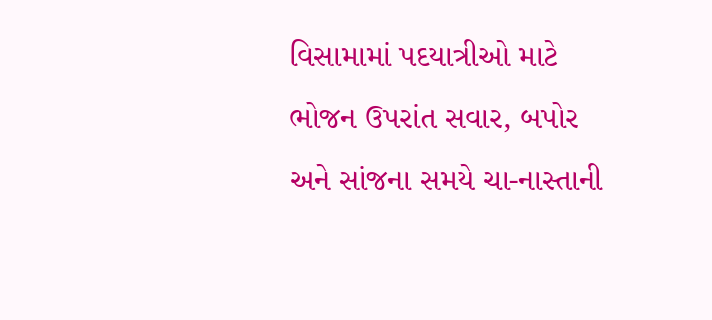વિસામામાં પદયાત્રીઓ માટે ભોજન ઉપરાંત સવાર, બપોર અને સાંજના સમયે ચા-નાસ્તાની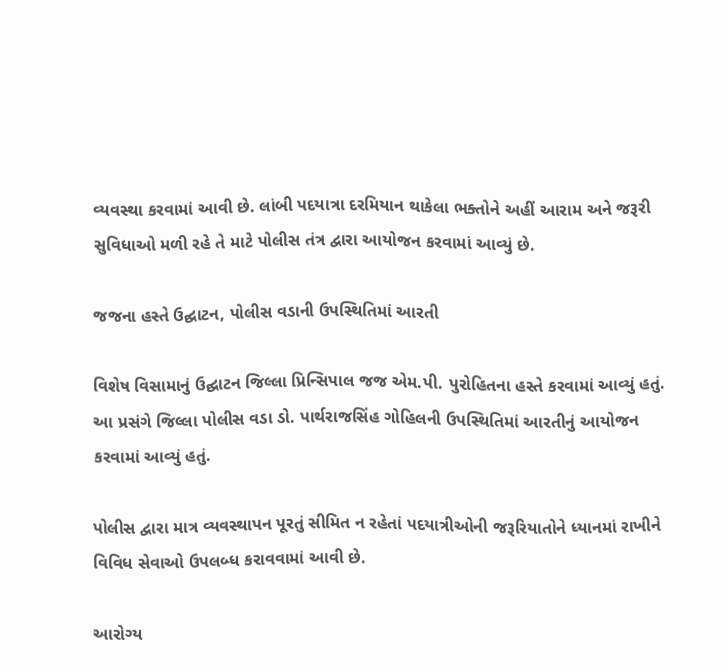વ્યવસ્થા કરવામાં આવી છે. લાંબી પદયાત્રા દરમિયાન થાકેલા ભક્તોને અહીં આરામ અને જરૂરી સુવિધાઓ મળી રહે તે માટે પોલીસ તંત્ર દ્વારા આયોજન કરવામાં આવ્યું છે.

જજના હસ્તે ઉદ્ઘાટન, પોલીસ વડાની ઉપસ્થિતિમાં આરતી

વિશેષ વિસામાનું ઉદ્ઘાટન જિલ્લા પ્રિન્સિપાલ જજ એમ.પી. પુરોહિતના હસ્તે કરવામાં આવ્યું હતું. આ પ્રસંગે જિલ્લા પોલીસ વડા ડો. પાર્થરાજસિંહ ગોહિલની ઉપસ્થિતિમાં આરતીનું આયોજન કરવામાં આવ્યું હતું.

પોલીસ દ્વારા માત્ર વ્યવસ્થાપન પૂરતું સીમિત ન રહેતાં પદયાત્રીઓની જરૂરિયાતોને ધ્યાનમાં રાખીને વિવિધ સેવાઓ ઉપલબ્ધ કરાવવામાં આવી છે.

આરોગ્ય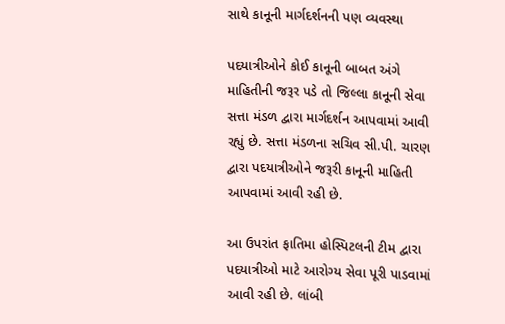સાથે કાનૂની માર્ગદર્શનની પણ વ્યવસ્થા

પદયાત્રીઓને કોઈ કાનૂની બાબત અંગે માહિતીની જરૂર પડે તો જિલ્લા કાનૂની સેવા સત્તા મંડળ દ્વારા માર્ગદર્શન આપવામાં આવી રહ્યું છે. સત્તા મંડળના સચિવ સી.પી. ચારણ દ્વારા પદયાત્રીઓને જરૂરી કાનૂની માહિતી આપવામાં આવી રહી છે.

આ ઉપરાંત ફાતિમા હોસ્પિટલની ટીમ દ્વારા પદયાત્રીઓ માટે આરોગ્ય સેવા પૂરી પાડવામાં આવી રહી છે. લાંબી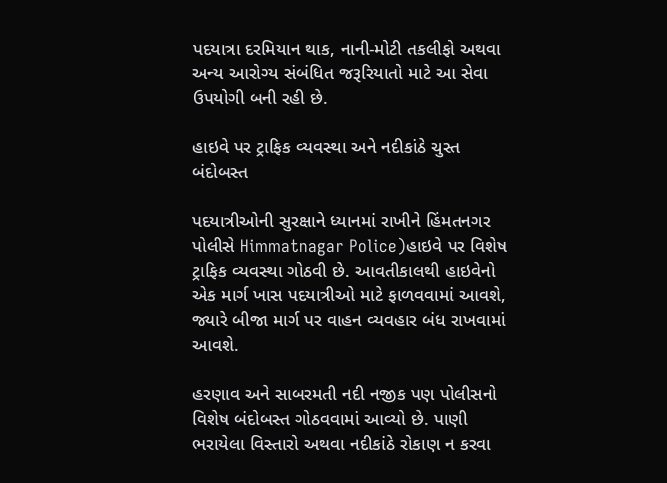પદયાત્રા દરમિયાન થાક, નાની-મોટી તકલીફો અથવા અન્ય આરોગ્ય સંબંધિત જરૂરિયાતો માટે આ સેવા ઉપયોગી બની રહી છે.

હાઇવે પર ટ્રાફિક વ્યવસ્થા અને નદીકાંઠે ચુસ્ત બંદોબસ્ત

પદયાત્રીઓની સુરક્ષાને ધ્યાનમાં રાખીને હિંમતનગર પોલીસે Himmatnagar Police)હાઇવે પર વિશેષ ટ્રાફિક વ્યવસ્થા ગોઠવી છે. આવતીકાલથી હાઇવેનો એક માર્ગ ખાસ પદયાત્રીઓ માટે ફાળવવામાં આવશે, જ્યારે બીજા માર્ગ પર વાહન વ્યવહાર બંધ રાખવામાં આવશે.

હરણાવ અને સાબરમતી નદી નજીક પણ પોલીસનો વિશેષ બંદોબસ્ત ગોઠવવામાં આવ્યો છે. પાણી ભરાયેલા વિસ્તારો અથવા નદીકાંઠે રોકાણ ન કરવા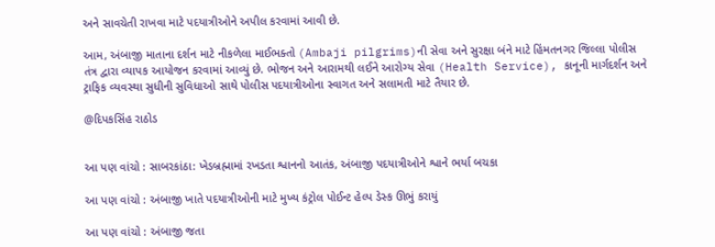અને સાવચેતી રાખવા માટે પદયાત્રીઓને અપીલ કરવામાં આવી છે.

આમ, અંબાજી માતાના દર્શન માટે નીકળેલા માઈભક્તો (Ambaji pilgrims)ની સેવા અને સુરક્ષા બંને માટે હિંમતનગર જિલ્લા પોલીસ તંત્ર દ્વારા વ્યાપક આયોજન કરવામાં આવ્યું છે. ભોજન અને આરામથી લઈને આરોગ્ય સેવા (Health Service), કાનૂની માર્ગદર્શન અને ટ્રાફિક વ્યવસ્થા સુધીની સુવિધાઓ સાથે પોલીસ પદયાત્રીઓના સ્વાગત અને સલામતી માટે તૈયાર છે.

@દિપકસિંહ રાઠોડ


આ પણ વાંચો : સાબરકાંઠા: ખેડબ્રહ્મામાં રખડતા શ્વાનનો આતંક, અંબાજી પદયાત્રીઓને શ્વાને ભર્યા બચકા

આ પણ વાંચો : અંબાજી ખાતે પદયાત્રીઓની માટે મુખ્ય કંટ્રોલ પોઈન્ટ હેલ્પ ડેસ્ક ઊભું કરાયું

આ પણ વાંચો : અંબાજી જતા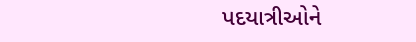પદયાત્રીઓને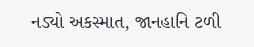નડ્યો અકસ્માત, જાનહાનિ ટળી